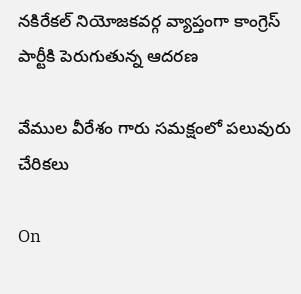నకిరేకల్ నియోజకవర్గ వ్యాప్తంగా కాంగ్రెస్ పార్టీకి పెరుగుతున్న ఆదరణ

వేముల వీరేశం గారు సమక్షంలో పలువురు చేరికలు

On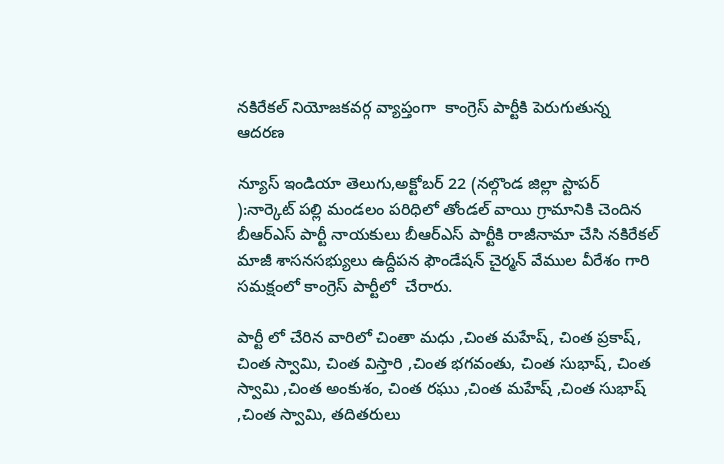నకిరేకల్ నియోజకవర్గ వ్యాప్తంగా  కాంగ్రెస్ పార్టీకి పెరుగుతున్న ఆదరణ

న్యూస్ ఇండియా తెలుగు,అక్టోబర్ 22 (నల్గొండ జిల్లా స్టాపర్ ):నార్కెట్ పల్లి మండలం పరిధిలో తోండల్ వాయి గ్రామానికి చెందిన బీఆర్ఎస్ పార్టీ నాయకులు బీఆర్ఎస్ పార్టీకి రాజీనామా చేసి నకిరేకల్ మాజీ శాసనసభ్యులు ఉద్దీపన ఫౌండేషన్ చైర్మన్ వేముల వీరేశం గారి సమక్షంలో కాంగ్రెస్ పార్టీలో  చేరారు.

పార్టీ లో చేరిన వారిలో చింతా మధు ,చింత మహేష్, చింత ప్రకాష్, చింత స్వామి, చింత విస్తారి ,చింత భగవంతు, చింత సుభాష్, చింత స్వామి ,చింత అంకుశం, చింత రఘు ,చింత మహేష్ ,చింత సుభాష్ ,చింత స్వామి, తదితరులు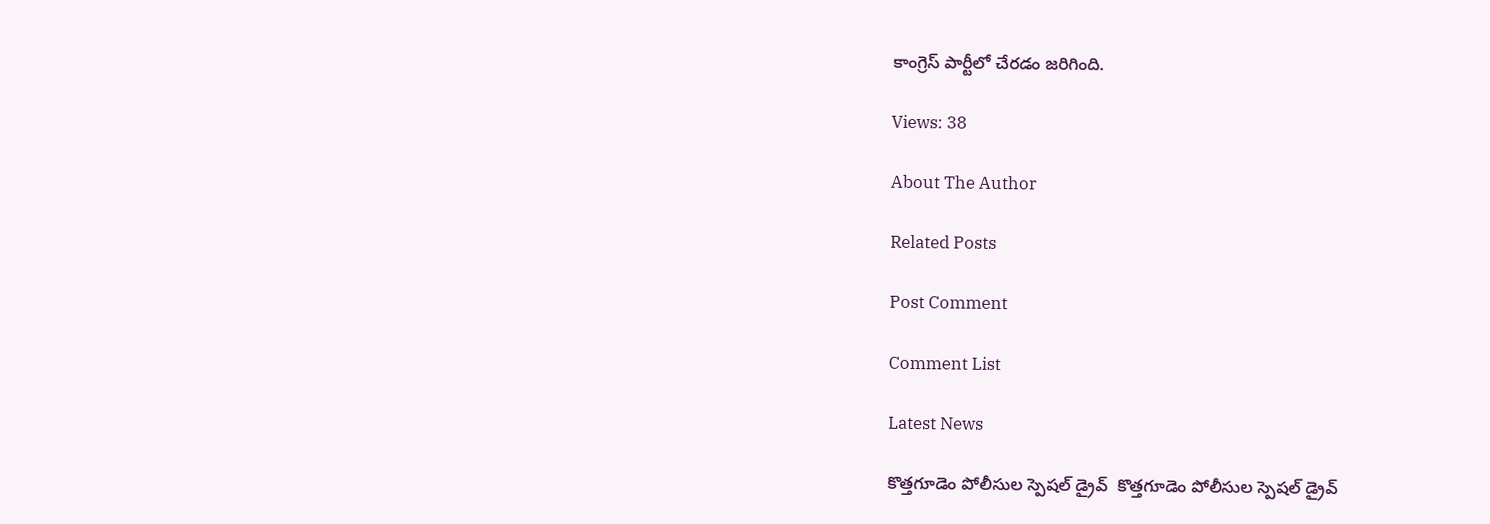కాంగ్రెస్ పార్టీలో చేరడం జరిగింది.

Views: 38

About The Author

Related Posts

Post Comment

Comment List

Latest News

కొత్తగూడెం పోలీసుల స్పెషల్ డ్రైవ్  కొత్తగూడెం పోలీసుల స్పెషల్ డ్రైవ్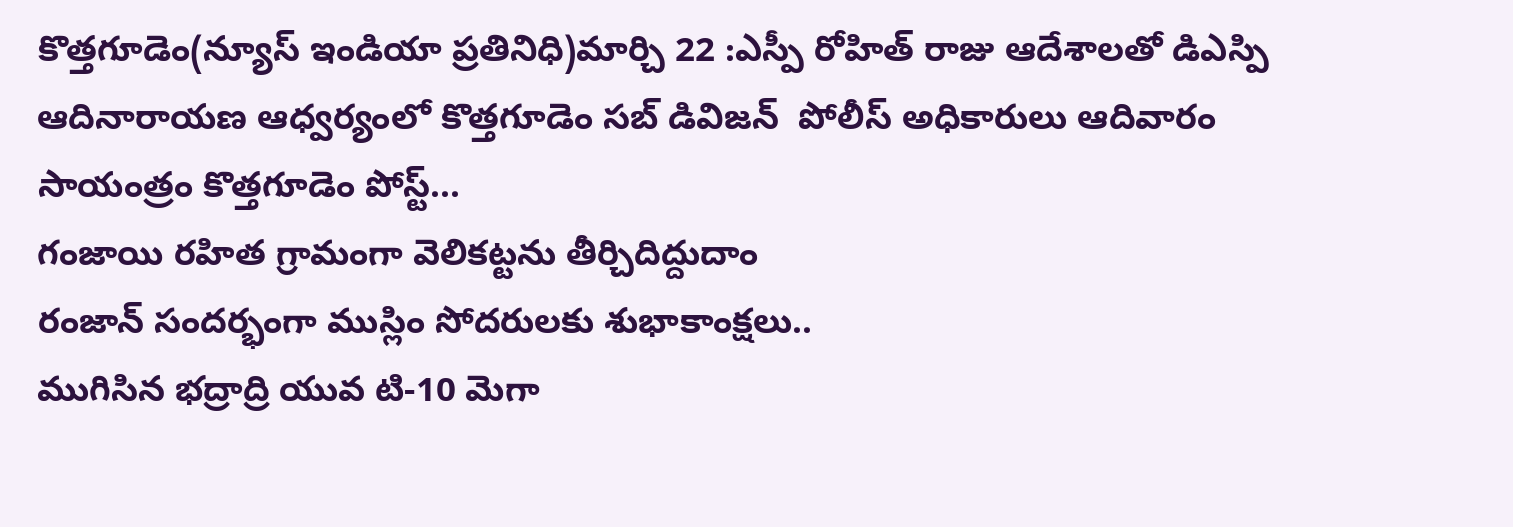కొత్తగూడెం(న్యూస్ ఇండియా ప్రతినిధి)మార్చి 22 :ఎస్పీ రోహిత్ రాజు ఆదేశాలతో డిఎస్పి ఆదినారాయణ ఆధ్వర్యంలో కొత్తగూడెం సబ్ డివిజన్  పోలీస్ అధికారులు ఆదివారం సాయంత్రం కొత్తగూడెం పోస్ట్...
గంజాయి రహిత గ్రామంగా వెలికట్టను తీర్చిదిద్దుదాం
రంజాన్ సందర్భంగా ముస్లిం సోదరులకు శుభాకాంక్షలు..
ముగిసిన భద్రాద్రి యువ టి-10 మెగా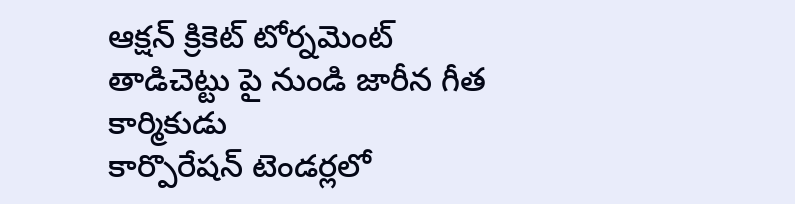ఆక్షన్ క్రికెట్ టోర్నమెంట్
తాడిచెట్టు పై నుండి జారీన గీత కార్మికుడు
కార్పొరేషన్ టెండర్లలో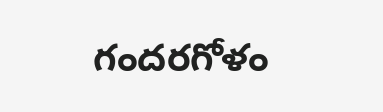గందరగోళం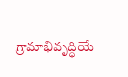గ్రామాభివృద్ధియే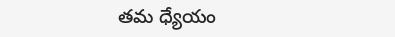తమ ధ్యేయం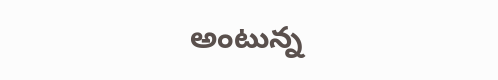అంటున్న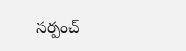సర్పంచ్